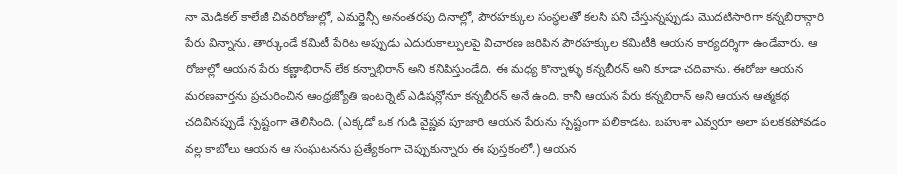నా మెడికల్ కాలేజీ చివరిరోజుల్లో, ఎమర్జెన్సీ అనంతరపు దినాల్లో, పౌరహక్కుల సంస్థలతో కలసి పని చేస్తున్నప్పుడు మొదటిసారిగా కన్నబిరాన్గారి పేరు విన్నాను. తార్కుండే కమిటీ పేరిట అప్పుడు ఎదురుకాల్పులపై విచారణ జరిపిన పౌరహక్కుల కమిటీకి ఆయన కార్యదర్శిగా ఉండేవారు. ఆ రోజుల్లో ఆయన పేరు కణ్ణాభిరాన్ లేక కన్నాభిరాన్ అని కనిపిస్తుండేది. ఈ మధ్య కొన్నాళ్ళు కన్నబీరన్ అని కూడా చదివాను. ఈరోజు ఆయన మరణవార్తను ప్రచురించిన ఆంధ్రజ్యోతి ఇంటర్నెట్ ఎడిషన్లోనూ కన్నబీరన్ అనే ఉంది. కానీ ఆయన పేరు కన్నబిరాన్ అని ఆయన ఆత్మకథ చదివినప్పుడే స్పష్టంగా తెలిసింది. (ఎక్కడో ఒక గుడి వైష్ణవ పూజారి ఆయన పేరును స్పష్టంగా పలికాడట. బహుశా ఎవ్వరూ అలా పలకకపోవడం వల్ల కాబోలు ఆయన ఆ సంఘటనను ప్రత్యేకంగా చెప్పుకున్నారు ఈ పుస్తకంలో.) ఆయన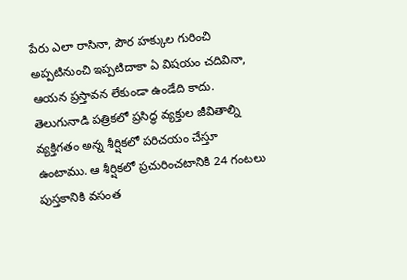పేరు ఎలా రాసినా, పౌర హక్కుల గురించి అప్పటినుంచి ఇప్పటిదాకా ఏ విషయం చదివినా, ఆయన ప్రస్తావన లేకుండా ఉండేది కాదు.
తెలుగునాడి పత్రికలో ప్రసిద్ధ వ్యక్తుల జీవితాల్ని వ్యక్తిగతం అన్న శీర్షికలో పరిచయం చేస్తూ ఉంటాము. ఆ శీర్షికలో ప్రచురించటానికి 24 గంటలు పుస్తకానికి వసంత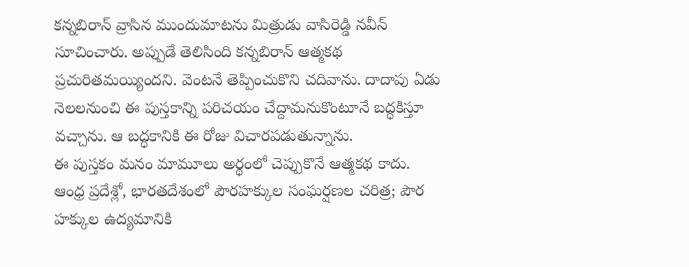కన్నబిరాన్ వ్రాసిన ముందుమాటను మిత్రుడు వాసిరెడ్డి నవీన్ సూచించారు. అప్పుడే తెలిసింది కన్నబిరాన్ ఆత్మకథ ప్రచురితమయ్యిందని. వెంటనే తెప్పించుకొని చదివాను. దాదాపు ఏడు నెలలనుంచి ఈ పుస్తకాన్ని పరిచయం చేద్దామనుకొంటూనే బద్ధకిస్తూ వచ్చాను. ఆ బద్ధకానికి ఈ రోజు విచారపడుతున్నాను.
ఈ పుస్తకం మనం మామూలు అర్థంలో చెప్పుకొనే ఆత్మకథ కాదు. ఆంధ్ర ప్రదేశ్లో, భారతదేశంలో పౌరహక్కుల సంఘర్షణల చరిత్ర; పౌర హక్కుల ఉద్యమానికి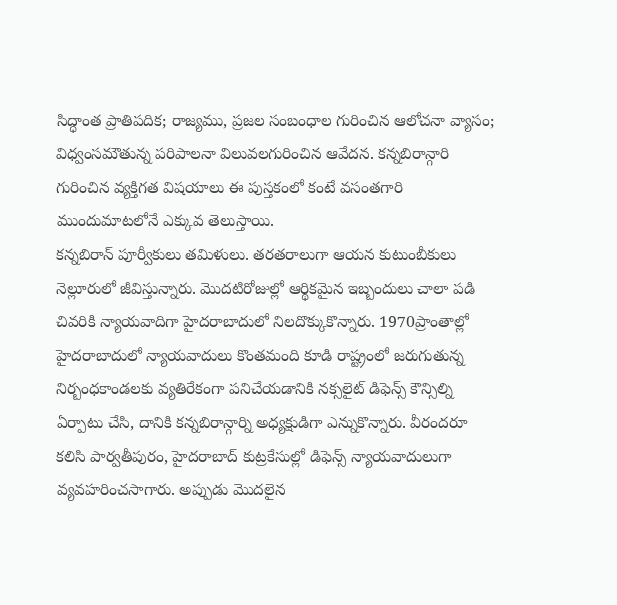సిద్ధాంత ప్రాతిపదిక; రాజ్యము, ప్రజల సంబంధాల గురించిన ఆలోచనా వ్యాసం; విధ్వంసమౌతున్న పరిపాలనా విలువలగురించిన ఆవేదన. కన్నబిరాన్గారి గురించిన వ్యక్తిగత విషయాలు ఈ పుస్తకంలో కంటే వసంతగారి ముందుమాటలోనే ఎక్కువ తెలుస్తాయి.
కన్నబిరాన్ పూర్వీకులు తమిళులు. తరతరాలుగా ఆయన కుటుంబీకులు నెల్లూరులో జీవిస్తున్నారు. మొదటిరోజుల్లో ఆర్థికమైన ఇబ్బందులు చాలా పడి చివరికి న్యాయవాదిగా హైదరాబాదులో నిలదొక్కుకొన్నారు. 1970ప్రాంతాల్లో హైదరాబాదులో న్యాయవాదులు కొంతమంది కూడి రాష్ట్రంలో జరుగుతున్న నిర్బంధకాండలకు వ్యతిరేకంగా పనిచేయడానికి నక్సలైట్ డిఫెన్స్ కౌన్సిల్ని ఏర్పాటు చేసి, దానికి కన్నబిరాన్గార్ని అధ్యక్షుడిగా ఎన్నుకొన్నారు. వీరందరూ కలిసి పార్వతీపురం, హైదరాబాద్ కుట్రకేసుల్లో డిఫెన్స్ న్యాయవాదులుగా వ్యవహరించసాగారు. అప్పుడు మొదలైన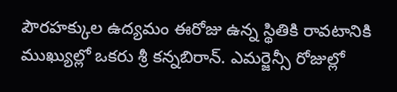పౌరహక్కుల ఉద్యమం ఈరోజు ఉన్న స్థితికి రావటానికి ముఖ్యుల్లో ఒకరు శ్రీ కన్నబిరాన్. ఎమర్జెన్సీ రోజుల్లో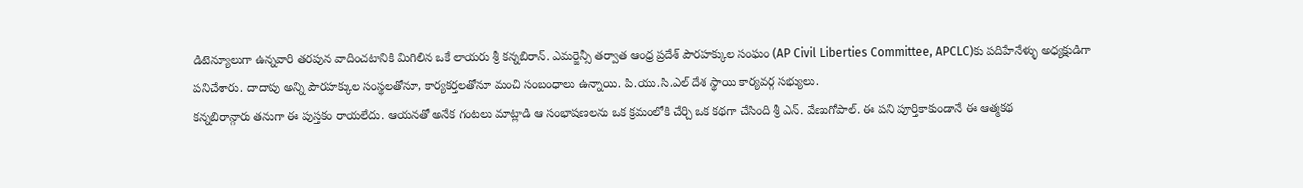డిటెన్యూలుగా ఉన్నవారి తరపున వాదించటానికి మిగిలిన ఒకే లాయరు శ్రీ కన్నబిరాన్. ఎమర్జెన్సీ తర్వాత ఆంధ్ర ప్రదేశ్ పౌరహక్కుల సంఘం (AP Civil Liberties Committee, APCLC)కు పదిహేనేళ్ళు అధ్యక్షుడిగా పనిచేశారు. దాదాపు అన్ని పౌరహక్కుల సంస్థలతోనూ, కార్యకర్తలతోనూ మంచి సంబంధాలు ఉన్నాయి. పి.యు.సి.ఎల్ దేశ స్థాయి కార్యవర్గ సభ్యులు.
కన్నబిరాన్గారు తనుగా ఈ పుస్తకం రాయలేదు. ఆయనతో అనేక గంటలు మాట్లాడి ఆ సంభాషణలను ఒక క్రమంలోకి చేర్చి ఒక కథగా చేసింది శ్రీ ఎన్. వేణుగోపాల్. ఈ పని పూర్తికాకుండానే ఈ ఆత్మకథ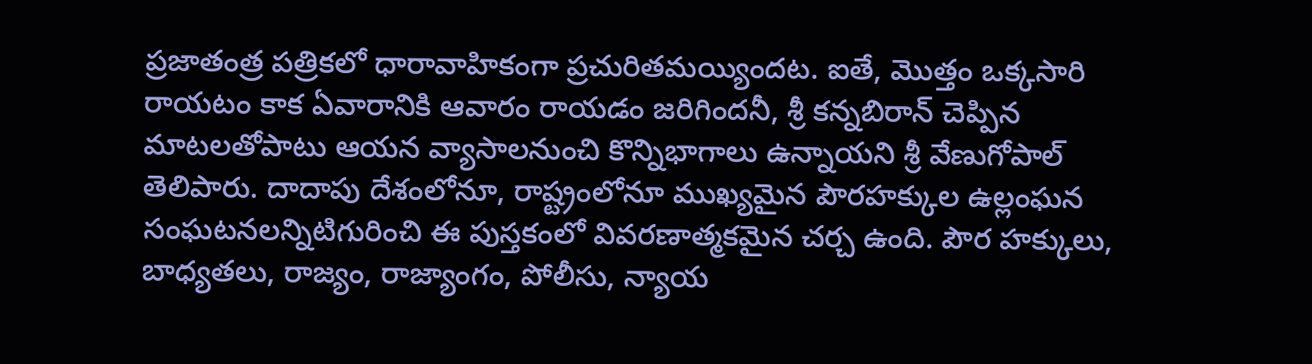ప్రజాతంత్ర పత్రికలో ధారావాహికంగా ప్రచురితమయ్యిందట. ఐతే, మొత్తం ఒక్కసారి రాయటం కాక ఏవారానికి ఆవారం రాయడం జరిగిందనీ, శ్రీ కన్నబిరాన్ చెప్పిన మాటలతోపాటు ఆయన వ్యాసాలనుంచి కొన్నిభాగాలు ఉన్నాయని శ్రీ వేణుగోపాల్ తెలిపారు. దాదాపు దేశంలోనూ, రాష్ట్రంలోనూ ముఖ్యమైన పౌరహక్కుల ఉల్లంఘన సంఘటనలన్నిటిగురించి ఈ పుస్తకంలో వివరణాత్మకమైన చర్చ ఉంది. పౌర హక్కులు, బాధ్యతలు, రాజ్యం, రాజ్యాంగం, పోలీసు, న్యాయ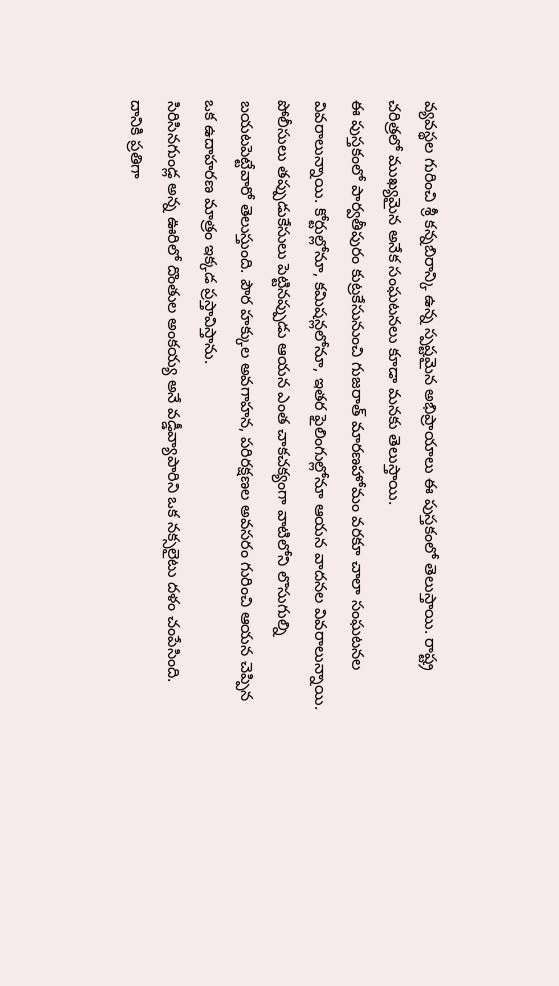వ్యవస్థల గురించి శ్రీ కన్నబిరాన్కి ఉన్న స్పష్టమైన అభిప్రాయాలు ఈ పుస్తకంలో తెలుస్తాయి. రాష్ట్ర చరిత్రలో ముఖ్యమైన అనేక సంఘటనలు కూడా మనకు తెలుస్తాయి.
ఈ పుస్తకంలో పార్వతీపురం కుట్రకేసునుంచి గుజరాత్ మారణహోమం వరకూ చాలా సంఘటనల వివరాలున్నాయి. కోర్టుల్లోనూ, కమిషన్లలోనూ, ఇతర ఫైలింగుల్లోనూ ఆయన వాదనల వివరాలున్నాయి. పోలీసులు తప్పుడుకేసులు పెట్టినప్పుడు ఆయన ఎంత చాకచక్యంగా వాటిలోని లొసుగుల్ని బయటపెట్టేవారో తెలుస్తుంది. పౌర హక్కుల అవగాహన, పరిరక్షణల అవసరం గురించి ఆయన చెప్పిన ఒక ఉదాహరణ మాత్రం ఇక్కడ ప్రస్తావిస్తాను.
సిరిసినగుండ్ల అన్న ఊరిలో దొంతుల అంకయ్య అనే వడ్డీవ్యాపారిని ఒక నక్సలైటు దళం చంపేసింది. దానికి ప్రతిగా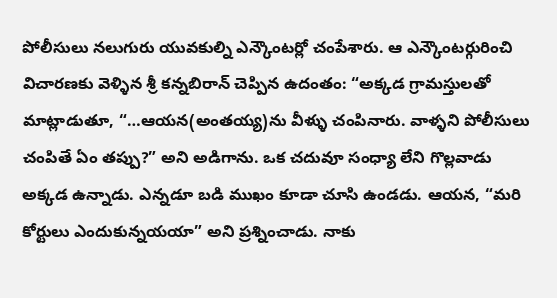పోలీసులు నలుగురు యువకుల్ని ఎన్కౌంటర్లో చంపేశారు. ఆ ఎన్కౌంటర్గురించి విచారణకు వెళ్ళిన శ్రీ కన్నబిరాన్ చెప్పిన ఉదంతం: “అక్కడ గ్రామస్తులతో మాట్లాడుతూ, “…ఆయన(అంతయ్య)ను వీళ్ళు చంపినారు. వాళ్ళని పోలీసులు చంపితే ఏం తప్పు?” అని అడిగాను. ఒక చదువూ సంధ్యా లేని గొల్లవాడు అక్కడ ఉన్నాడు. ఎన్నడూ బడి ముఖం కూడా చూసి ఉండడు. ఆయన, “మరి కోర్టులు ఎందుకున్నయయా” అని ప్రశ్నించాడు. నాకు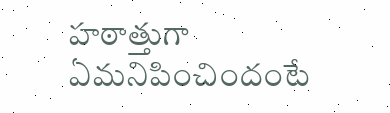హఠాత్తుగా ఏమనిపించిందంటే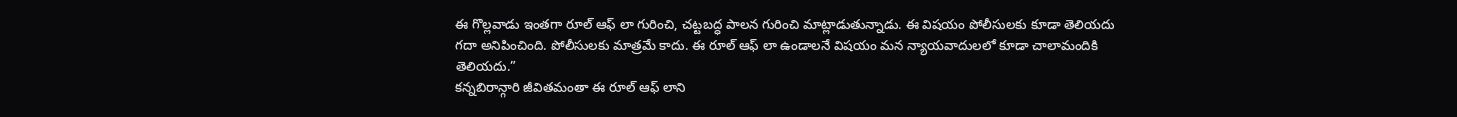ఈ గొల్లవాడు ఇంతగా రూల్ ఆఫ్ లా గురించి, చట్టబద్ధ పాలన గురించి మాట్లాడుతున్నాడు. ఈ విషయం పోలీసులకు కూడా తెలియదు గదా అనిపించింది. పోలీసులకు మాత్రమే కాదు. ఈ రూల్ ఆఫ్ లా ఉండాలనే విషయం మన న్యాయవాదులలో కూడా చాలామందికి తెలియదు.”
కన్నబిరాన్గారి జీవితమంతా ఈ రూల్ ఆఫ్ లాని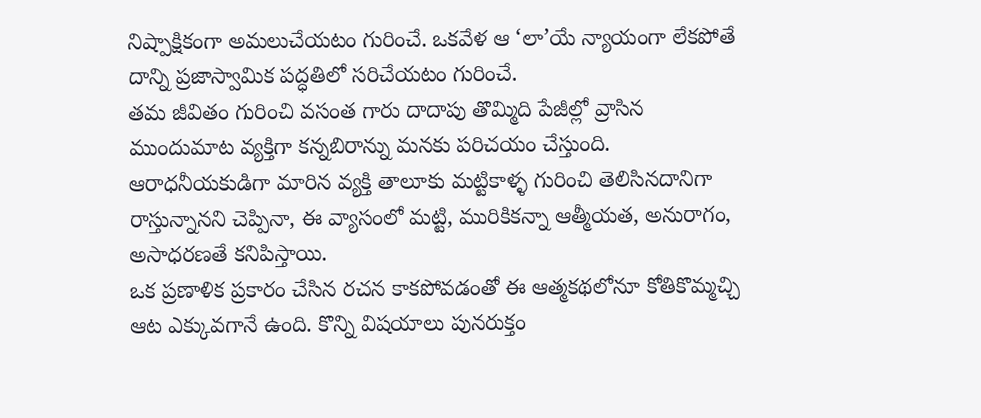నిష్పాక్షికంగా అమలుచేయటం గురించే. ఒకవేళ ఆ ‘లా’యే న్యాయంగా లేకపోతే దాన్ని ప్రజాస్వామిక పద్ధతిలో సరిచేయటం గురించే.
తమ జీవితం గురించి వసంత గారు దాదాపు తొమ్మిది పేజీల్లో వ్రాసిన ముందుమాట వ్యక్తిగా కన్నబిరాన్ను మనకు పరిచయం చేస్తుంది. ఆరాధనీయకుడిగా మారిన వ్యక్తి తాలూకు మట్టికాళ్ళ గురించి తెలిసినదానిగా రాస్తున్నానని చెప్పినా, ఈ వ్యాసంలో మట్టి, మురికికన్నా ఆత్మీయత, అనురాగం, అసాధరణతే కనిపిస్తాయి.
ఒక ప్రణాళిక ప్రకారం చేసిన రచన కాకపోవడంతో ఈ ఆత్మకథలోనూ కోతికొమ్మచ్చి ఆట ఎక్కువగానే ఉంది. కొన్ని విషయాలు పునరుక్తం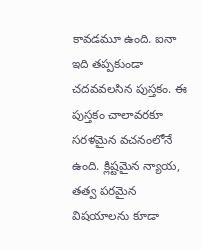కావడమూ ఉంది. ఐనా ఇది తప్పకుండా చదవవలసిన పుస్తకం. ఈ పుస్తకం చాలావరకూ సరళమైన వచనంలోనే ఉంది. క్లిష్టమైన న్యాయ, తత్వ పరమైన విషయాలను కూడా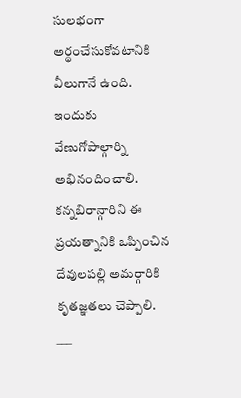సులభంగా అర్థంచేసుకోవటానికి వీలుగానే ఉంది. ఇందుకు వేణుగోపాల్గార్ని అభినందించాలి. కన్నబిరాన్గారిని ఈ ప్రయత్నానికి ఒప్పించిన దేవులపల్లి అమర్గారికి కృతజ్ఞతలు చెప్పాలి.
___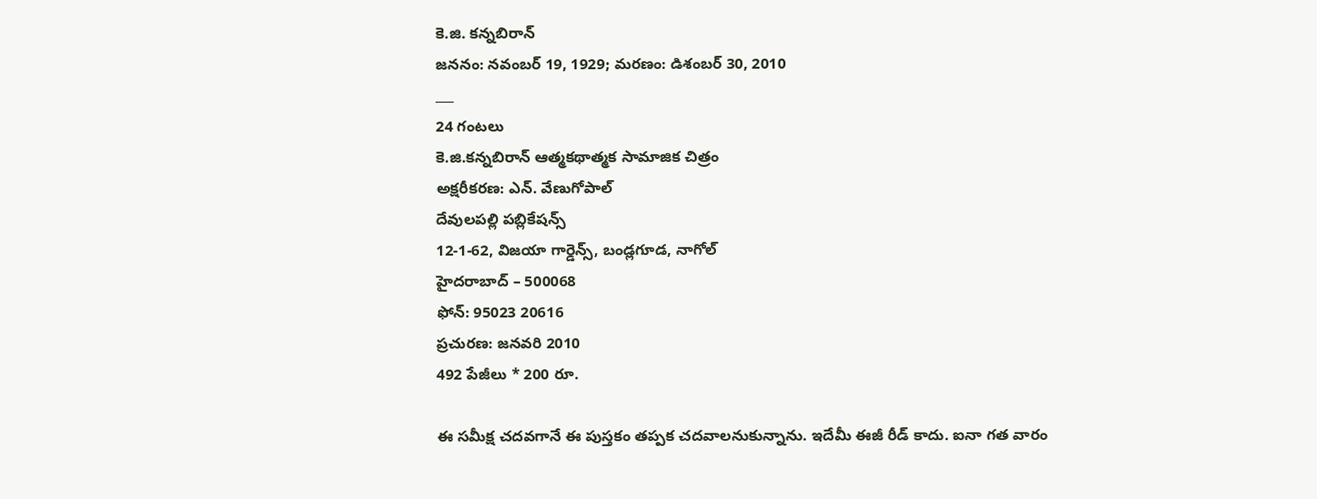కె.జి. కన్నబిరాన్
జననం: నవంబర్ 19, 1929; మరణం: డిశంబర్ 30, 2010
___
24 గంటలు
కె.జి.కన్నబిరాన్ ఆత్మకథాత్మక సామాజిక చిత్రం
అక్షరీకరణ: ఎన్. వేణుగోపాల్
దేవులపల్లి పబ్లికేషన్స్
12-1-62, విజయా గార్డెన్స్, బండ్లగూడ, నాగోల్
హైదరాబాద్ – 500068
ఫోన్: 95023 20616
ప్రచురణ: జనవరి 2010
492 పేజీలు * 200 రూ.

ఈ సమీక్ష చదవగానే ఈ పుస్తకం తప్పక చదవాలనుకున్నాను. ఇదేమీ ఈజీ రీడ్ కాదు. ఐనా గత వారం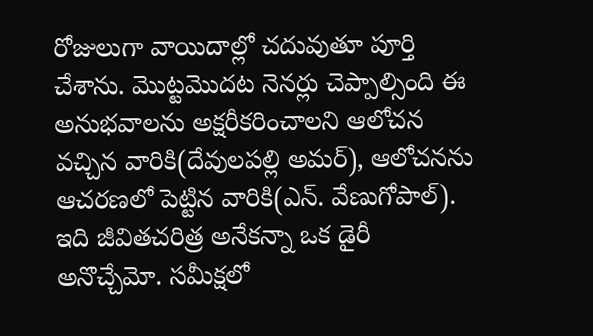రోజులుగా వాయిదాల్లో చదువుతూ పూర్తి చేశాను. మొట్టమొదట నెనర్లు చెప్పాల్సింది ఈ అనుభవాలను అక్షరీకరించాలని ఆలోచన వచ్చిన వారికి(దేవులపల్లి అమర్), ఆలోచనను ఆచరణలో పెట్టిన వారికి(ఎన్. వేణుగోపాల్). ఇది జీవితచరిత్ర అనేకన్నా ఒక డైరీ అనొచ్చేమో. సమీక్షలో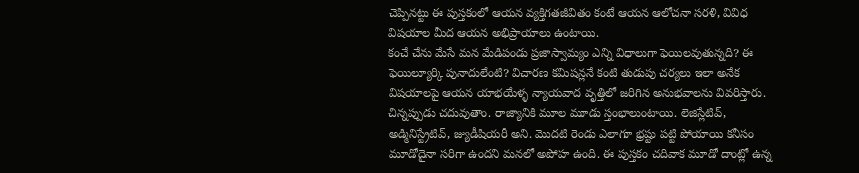చెప్పినట్టు ఈ పుస్తకంలో ఆయన వ్యక్తిగతజీవితం కంటే ఆయన ఆలోచనా సరళి, వివిధ విషయాల మీద ఆయన అభిప్రాయాలు ఉంటాయి.
కంచే చేను మేసే మన మేడిపండు ప్రజాస్వామ్యం ఎన్ని విధాలుగా ఫెయిలవుతున్నది? ఈ ఫెయిల్యూర్కి పునాదులేంటి? విచారణ కమిషన్లనే కంటి తుడుపు చర్యలు ఇలా అనేక విషయాలపై ఆయన యాభయేళ్ళ న్యాయవాద వృత్తిలో జరిగిన అనుభవాలను వివరిస్తారు.
చిన్నప్పుడు చదువుతాం. రాజ్యానికి మూల మూడు స్తంభాలుంటాయి. లెజిస్లేటివ్, అడ్మినిస్ట్రేటివ్, జ్యుడీషియరీ అని. మొదటి రెండు ఎలాగూ భ్రష్టు పట్టి పోయాయి కనీసం మూడోదైనా సరిగా ఉందని మనలో అపోహ ఉంది. ఈ పుస్తకం చదివాక మూడో దాంట్లో ఉన్న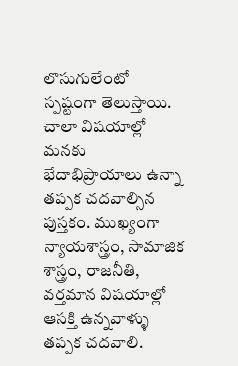లొసుగులేంటో స్పష్టంగా తెలుస్తాయి. చాలా విషయాల్లో మనకు భేదాభిప్రాయాలు ఉన్నా తప్పక చదవాల్సిన పుస్తకం. ముఖ్యంగా న్యాయశాస్త్రం, సామాజిక శాస్త్రం, రాజనీతి, వర్తమాన విషయాల్లో ఆసక్తి ఉన్నవాళ్ళు తప్పక చదవాలి.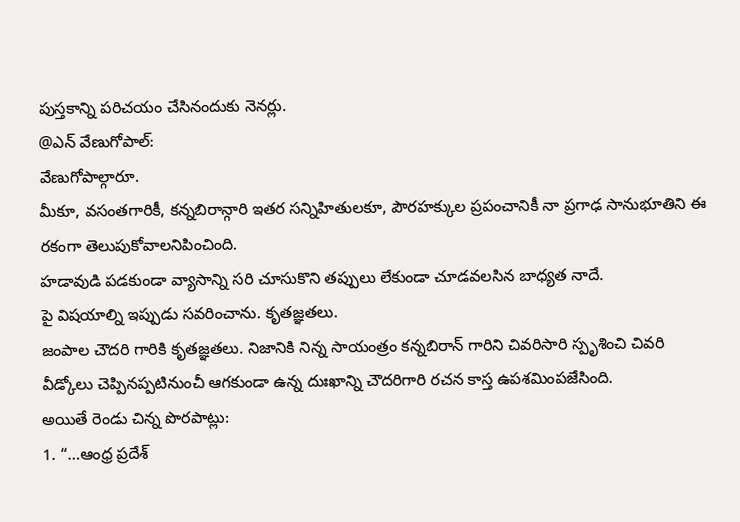పుస్తకాన్ని పరిచయం చేసినందుకు నెనర్లు.
@ఎన్ వేణుగోపాల్:
వేణుగోపాల్గారూ.
మీకూ, వసంతగారికీ, కన్నబిరాన్గారి ఇతర సన్నిహితులకూ, పౌరహక్కుల ప్రపంచానికీ నా ప్రగాఢ సానుభూతిని ఈ రకంగా తెలుపుకోవాలనిపించింది.
హడావుడి పడకుండా వ్యాసాన్ని సరి చూసుకొని తప్పులు లేకుండా చూడవలసిన బాధ్యత నాదే.
పై విషయాల్ని ఇప్పుడు సవరించాను. కృతజ్ఞతలు.
జంపాల చౌదరి గారికి కృతజ్ఞతలు. నిజానికి నిన్న సాయంత్రం కన్నబిరాన్ గారిని చివరిసారి స్పృశించి చివరి వీడ్కోలు చెప్పినప్పటినుంచీ ఆగకుండా ఉన్న దుఃఖాన్ని చౌదరిగారి రచన కాస్త ఉపశమింపజేసింది.
అయితే రెండు చిన్న పొరపాట్లు:
1. “…ఆంధ్ర ప్రదేశ్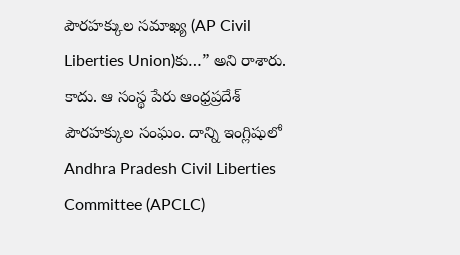పౌరహక్కుల సమాఖ్య (AP Civil Liberties Union)కు…” అని రాశారు.
కాదు. ఆ సంస్థ పేరు ఆంధ్రప్రదేశ్ పౌరహక్కుల సంఘం. దాన్ని ఇంగ్లిషులో Andhra Pradesh Civil Liberties Committee (APCLC)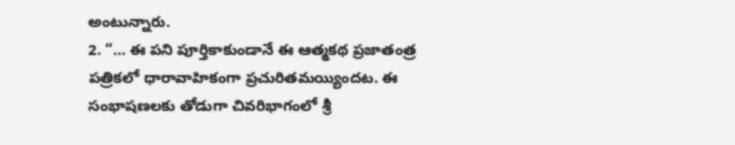అంటున్నారు.
2. “… ఈ పని పూర్తికాకుండానే ఈ ఆత్మకథ ప్రజాతంత్ర పత్రికలో ధారావాహికంగా ప్రచురితమయ్యిందట. ఈ సంభాషణలకు తోడుగా చివరిభాగంలో శ్రీ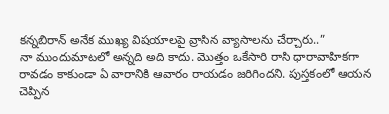కన్నబిరాన్ అనేక ముఖ్య విషయాలపై వ్రాసిన వ్యాసాలను చేర్చారు..”
నా ముందుమాటలో అన్నది అది కాదు. మొత్తం ఒకేసారి రాసి ధారావాహికగా రావడం కాకుండా ఏ వారానికి ఆవారం రాయడం జరిగిందని. పుస్తకంలో ఆయన చెప్పిన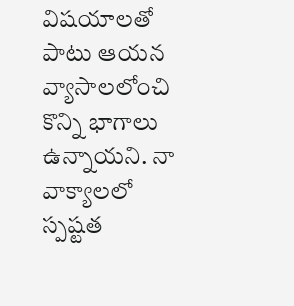విషయాలతో పాటు ఆయన వ్యాసాలలోంచి కొన్ని భాగాలు ఉన్నాయని. నా వాక్యాలలో స్పష్టత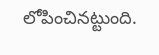లోపించినట్టుంది.